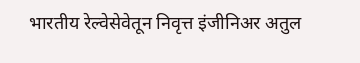भारतीय रेल्वेसेवेतून निवृत्त इंजीनिअर अतुल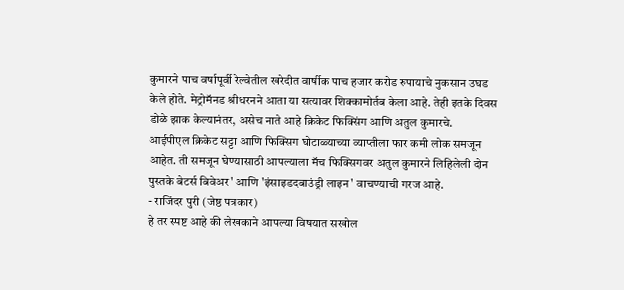कुमारने पाच वर्षापूर्वी रेल्वेतील खरेदीत वार्षीक पाच हजार करोड रुपायाचे नुकसान उघड केले होते. मेट्रोमॅनड श्रीधरनने आता या सत्यावर शिक्कामोर्तब केला आहे. तेही इतके दिवस डोळे झाक केल्यानंतर, असेच नाते आहे क्रिकेट फिक्सिंग आणि अतुल कुमारचे.
आईपीएल क्रिकेट सट्टा आणि फिक्सिग घोटाळ्याच्या व्याप्तीला फार कमी लोक समजून आहेत. ती समजून घेण्यासाठी आपल्याला मॅच फिक्सिगवर अतुल कुमारने लिहिलेली दोन पुस्तके बेटर्स बिवेअर' आणि 'इंसाइडदबाउंड्री लाइन' वाचण्याची गरज आहे.
- राजिंदर पुरी (जेष्ठ पत्रकार)
हे तर स्पष्ट आहे की लेखकाने आपल्या विषयात सखोल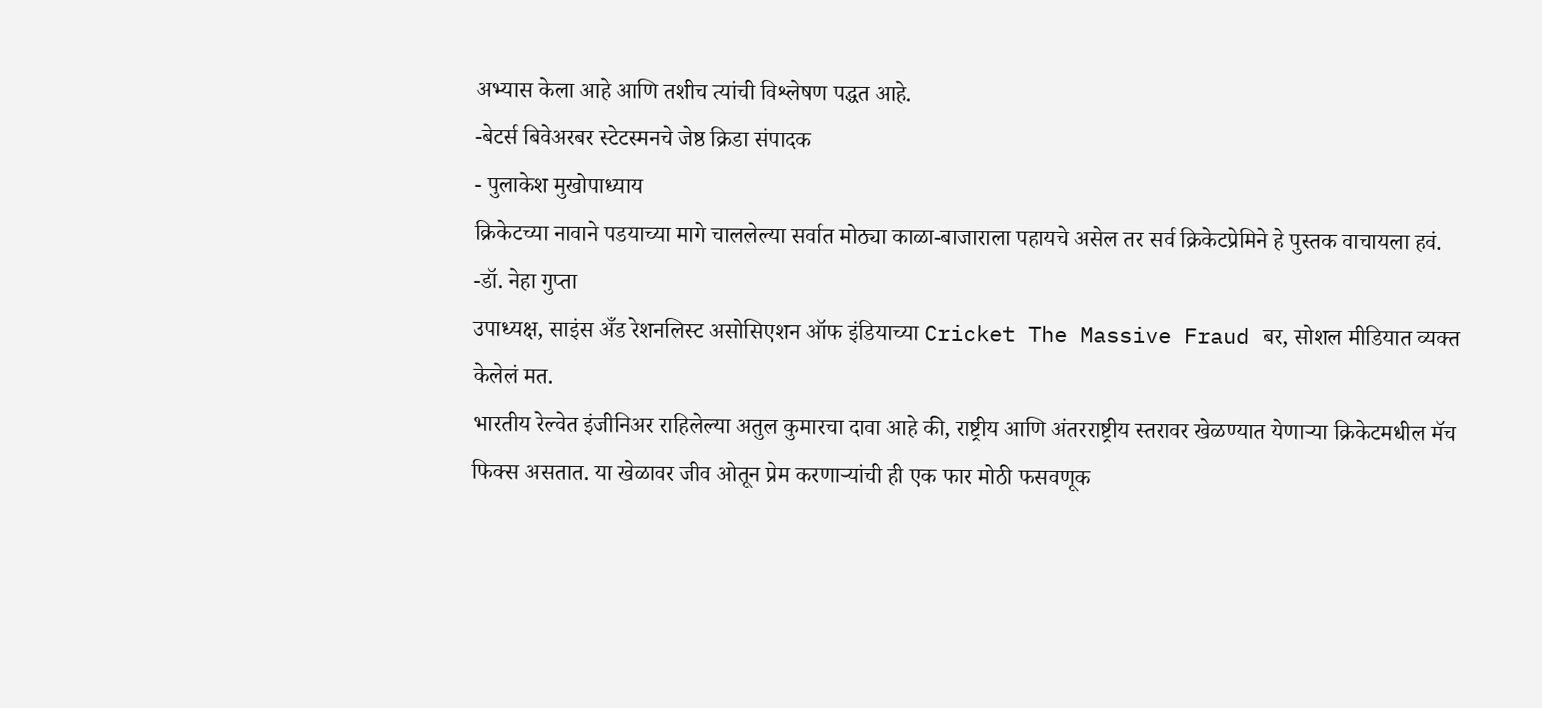अभ्यास केला आहे आणि तशीच त्यांची विश्लेषण पद्धत आहे.
-बेटर्स बिवेअरबर स्टेटस्मनचे जेष्ठ क्रिडा संपादक
- पुलाकेश मुखोपाध्याय
क्रिकेटच्या नावाने पडयाच्या मागे चाललेल्या सर्वात मोठ्या काळा-बाजाराला पहायचे असेल तर सर्व क्रिकेटप्रेमिने हे पुस्तक वाचायला हवं.
-डॉ. नेहा गुप्ता
उपाध्यक्ष, साइंस अँड रेशनलिस्ट असोसिएशन ऑफ इंडियाच्या Cricket The Massive Fraud बर, सोशल मीडियात व्यक्त केलेलं मत.
भारतीय रेल्वेत इंजीनिअर राहिलेल्या अतुल कुमारचा दावा आहे की, राष्ट्रीय आणि अंतरराष्ट्रीय स्तरावर खेळण्यात येणाऱ्या क्रिकेटमधील मॅच फिक्स असतात. या खेळावर जीव ओतून प्रेम करणाऱ्यांची ही एक फार मोठी फसवणूक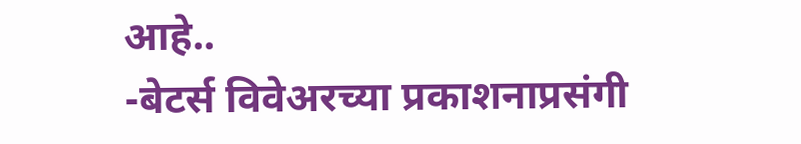आहे..
-बेटर्स विवेअरच्या प्रकाशनाप्रसंगी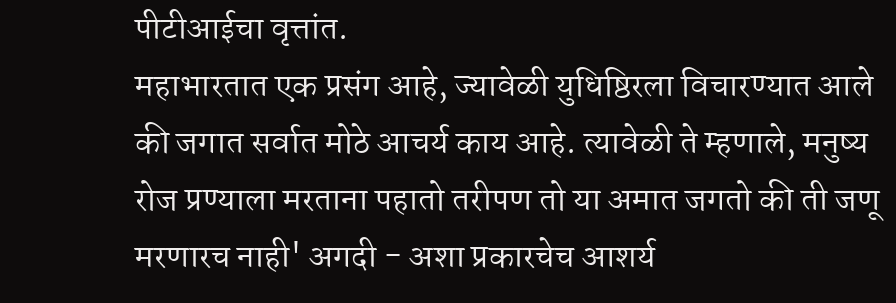पीटीआईचा वृत्तांत.
महाभारतात एक प्रसंग आहे, ज्यावेळी युधिष्ठिरला विचारण्यात आले की जगात सर्वात मोठे आचर्य काय आहे. त्यावेळी ते म्हणाले, मनुष्य रोज प्रण्याला मरताना पहातो तरीपण तो या अमात जगतो की ती जणू मरणारच नाही' अगदी - अशा प्रकारचेच आशर्य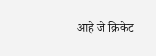आहे जे क्रिकेट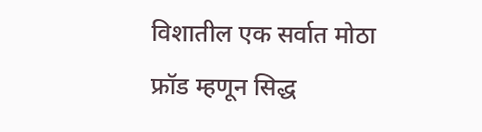विशातील एक सर्वात मोठा फ्रॉड म्हणून सिद्ध